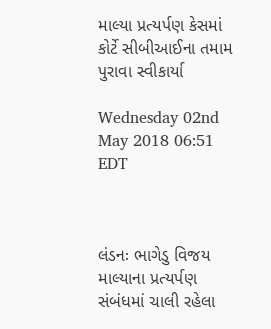માલ્યા પ્રત્યર્પણ કેસમાં કોર્ટે સીબીઆઈના તમામ પુરાવા સ્વીકાર્યા

Wednesday 02nd May 2018 06:51 EDT



લંડનઃ ભાગેડુ વિજય માલ્યાના પ્રત્યર્પણ સંબંધમાં ચાલી રહેલા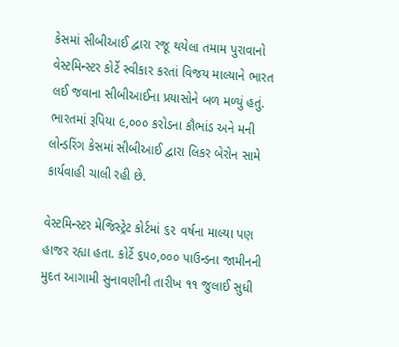કેસમાં સીબીઆઈ દ્વારા રજૂ થયેલા તમામ પુરાવાનો વેસ્ટમિન્સ્ટર કોર્ટે સ્વીકાર કરતાં વિજય માલ્યાને ભારત લઈ જવાના સીબીઆઈના પ્રયાસોને બળ મળ્યું હતું. ભારતમાં રૂપિયા ૯,૦૦૦ કરોડના કૌભાંડ અને મની લોન્ડરિંગ કેસમાં સીબીઆઈ દ્વારા લિકર બેરોન સામે કાર્યવાહી ચાલી રહી છે.

વેસ્ટમિન્સ્ટર મેજિસ્ટ્રેટ કોર્ટમાં ૬૨ વર્ષના માલ્યા પણ હાજર રહ્યા હતા. કોર્ટે ૬૫૦,૦૦૦ પાઉન્ડના જામીનની મુદત આગામી સુનાવણીની તારીખ ૧૧ જુલાઈ સુધી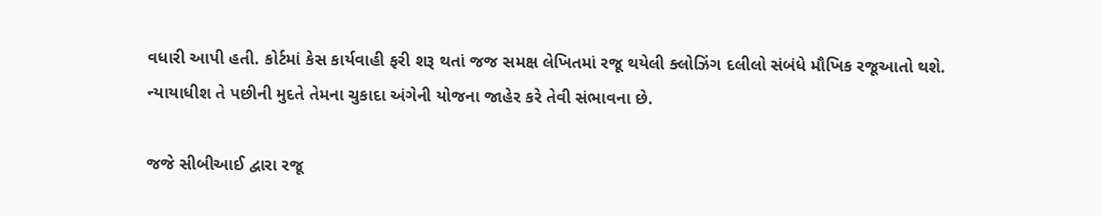વધારી આપી હતી. કોર્ટમાં કેસ કાર્યવાહી ફરી શરૂ થતાં જજ સમક્ષ લેખિતમાં રજૂ થયેલી ક્લોઝિંગ દલીલો સંબંધે મૌખિક રજૂઆતો થશે. ન્યાયાધીશ તે પછીની મુદતે તેમના ચુકાદા અંગેની યોજના જાહેર કરે તેવી સંભાવના છે.

જજે સીબીઆઈ દ્વારા રજૂ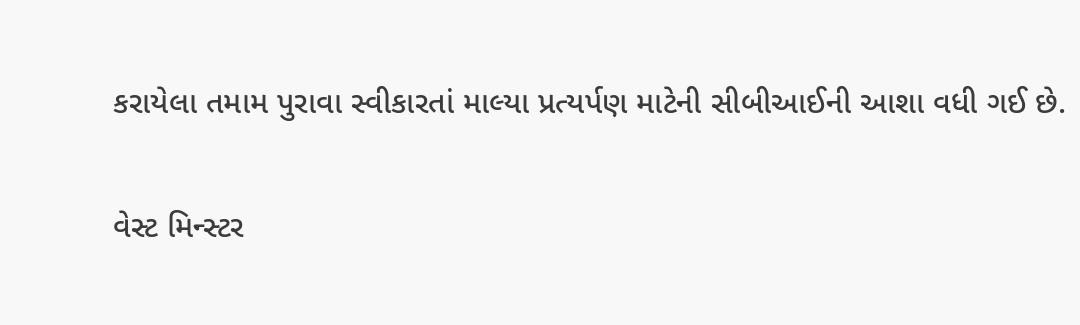કરાયેલા તમામ પુરાવા સ્વીકારતાં માલ્યા પ્રત્યર્પણ માટેની સીબીઆઈની આશા વધી ગઈ છે.

વેસ્ટ મિન્સ્ટર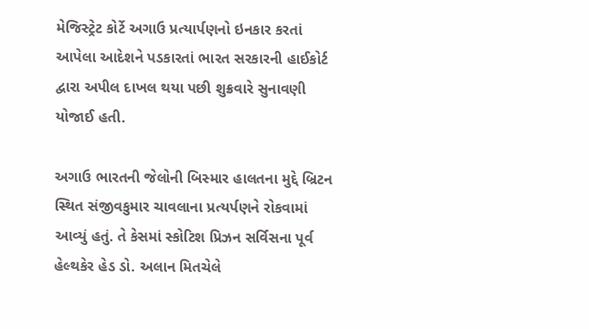મેજિસ્ટ્રેટ કોર્ટે અગાઉ પ્રત્યાર્પણનો ઇનકાર કરતાં આપેલા આદેશને પડકારતાં ભારત સરકારની હાઈકોર્ટ દ્વારા અપીલ દાખલ થયા પછી શુક્રવારે સુનાવણી યોજાઈ હતી.

અગાઉ ભારતની જેલોની બિસ્માર હાલતના મુદ્દે બ્રિટન સ્થિત સંજીવકુમાર ચાવલાના પ્રત્યર્પણને રોકવામાં આવ્યું હતું. તે કેસમાં સ્કોટિશ પ્રિઝન સર્વિસના પૂર્વ હેલ્થકેર હેડ ડો. અલાન મિતચેલે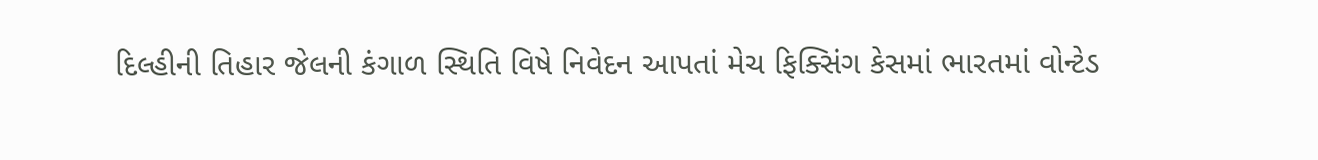દિલ્હીની તિહાર જેલની કંગાળ સ્થિતિ વિષે નિવેદન આપતાં મેચ ફિક્સિંગ કેસમાં ભારતમાં વોન્ટેડ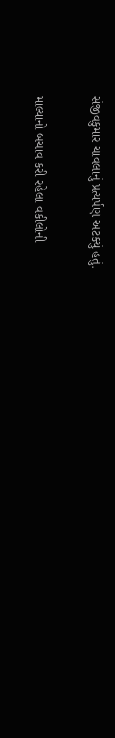સંજીવકુમાર ચાવલાનું પ્રત્યર્પણ અટક્યું હતું.

માલ્યાનો બચાવ કરી રહેલા વકીલોની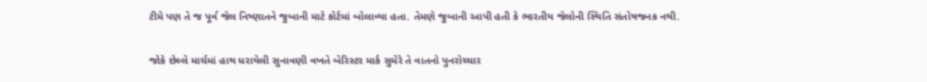ટીમે પણ તે જ પૂર્વ જેલ નિષ્ણાતને જુબાની માટે કોર્ટમાં બોલાવ્યા હતા. તેમણે જુબાની આપી હતી કે ભારતીય જેલોની સ્થિતિ સંતોષજનક નથી.

જોકે છેલ્લે માર્ચમાં હાથ ધરાયેલી સુનાવણી વખતે બેરિસ્ટર માર્ક સુમેરે તે વાતનો પુનરોચ્ચાર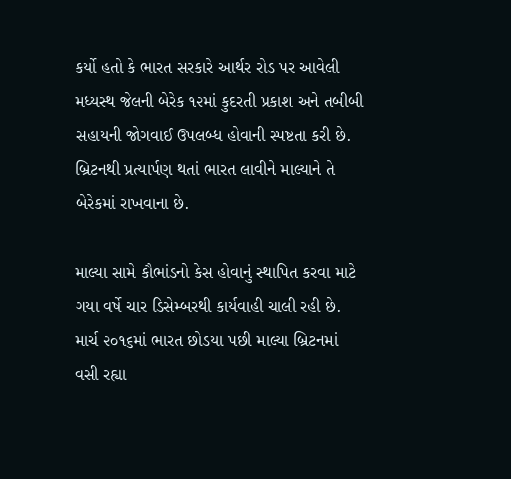કર્યો હતો કે ભારત સરકારે આર્થર રોડ પર આવેલી મધ્યસ્થ જેલની બેરેક ૧૨માં કુદરતી પ્રકાશ અને તબીબી સહાયની જોગવાઈ ઉપલબ્ધ હોવાની સ્પષ્ટતા કરી છે. બ્રિટનથી પ્રત્યાર્પણ થતાં ભારત લાવીને માલ્યાને તે બેરેકમાં રાખવાના છે.

માલ્યા સામે કૌભાંડનો કેસ હોવાનું સ્થાપિત કરવા માટે ગયા વર્ષે ચાર ડિસેમ્બરથી કાર્યવાહી ચાલી રહી છે. માર્ચ ૨૦૧૬માં ભારત છોડયા પછી માલ્યા બ્રિટનમાં વસી રહ્યા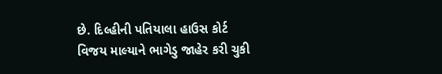છે. દિલ્હીની પતિયાલા હાઉસ કોર્ટ વિજય માલ્યાને ભાગેડુ જાહેર કરી ચુકી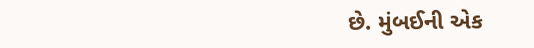છે. મુંબઈની એક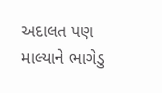અદાલત પણ માલ્યાને ભાગેડુ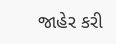જાહેર કરી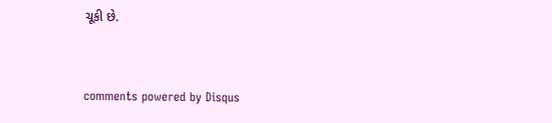ચૂકી છે.


comments powered by Disqus